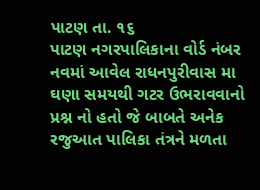પાટણ તા. ૧૬
પાટણ નગરપાલિકાના વોર્ડ નંબર નવમાં આવેલ રાધનપુરીવાસ મા ઘણા સમયથી ગટર ઉભરાવવાનો પ્રશ્ન નો હતો જે બાબતે અનેક રજુઆત પાલિકા તંત્રને મળતા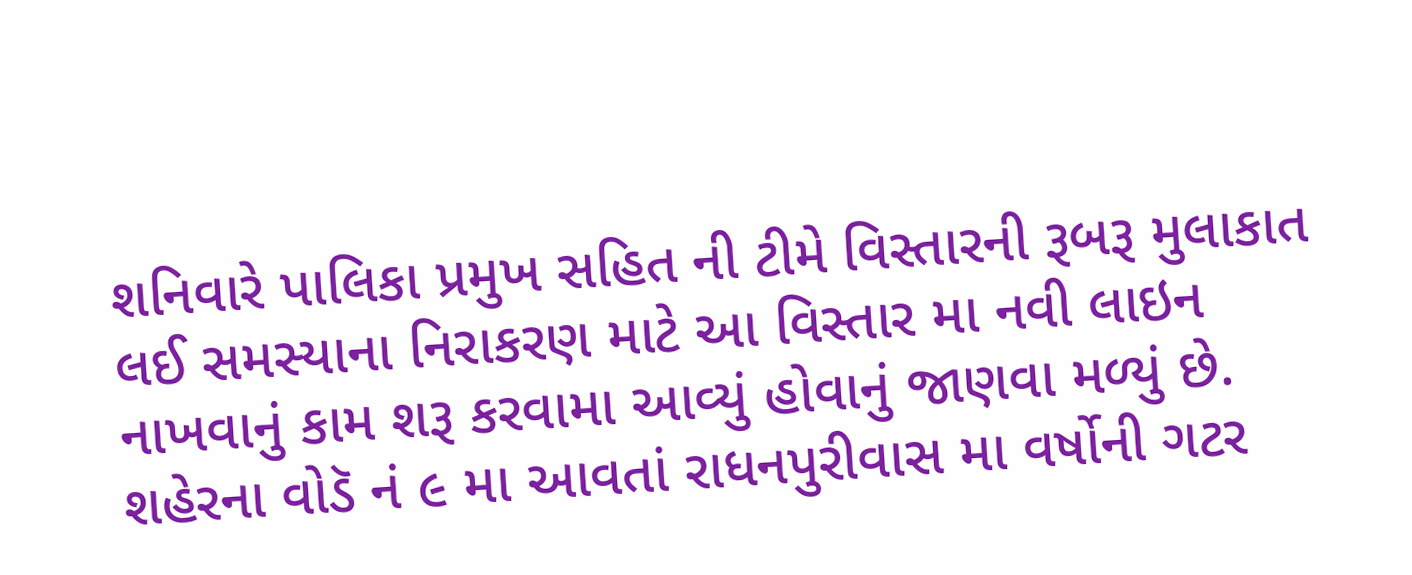શનિવારે પાલિકા પ્રમુખ સહિત ની ટીમે વિસ્તારની રૂબરૂ મુલાકાત લઈ સમસ્યાના નિરાકરણ માટે આ વિસ્તાર મા નવી લાઇન નાખવાનું કામ શરૂ કરવામા આવ્યું હોવાનું જાણવા મળ્યું છે.
શહેરના વોડૅ નં ૯ મા આવતાં રાધનપુરીવાસ મા વર્ષોની ગટર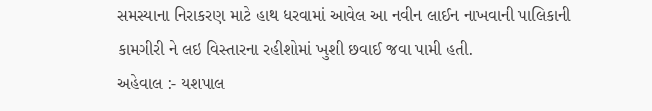સમસ્યાના નિરાકરણ માટે હાથ ધરવામાં આવેલ આ નવીન લાઈન નાખવાની પાલિકાની કામગીરી ને લઇ વિસ્તારના રહીશોમાં ખુશી છવાઈ જવા પામી હતી.
અહેવાલ :- યશપાલ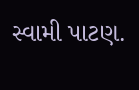સ્વામી પાટણ.